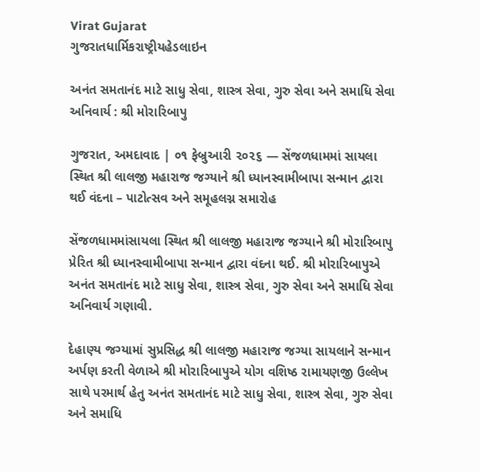Virat Gujarat
ગુજરાતધાર્મિકરાષ્ટ્રીયહેડલાઇન

અનંત સમતાનંદ માટે સાધુ સેવા, શાસ્ત્ર સેવા, ગુરુ સેવા અને સમાધિ સેવા અનિવાર્ય : શ્રી મોરારિબાપુ

ગુજરાત, અમદાવાદ | ૦૧ ફેબ્રુઆરી ૨૦૨૬ — સેંજળધામમાં સાયલા સ્થિત શ્રી લાલજી મહારાજ જગ્યાને શ્રી ધ્યાનસ્વામીબાપા સન્માન દ્વારા થઈ વંદના – પાટોત્સવ અને સમૂહલગ્ન સમારોહ

સેંજળધામમાંસાયલા સ્થિત શ્રી લાલજી મહારાજ જગ્યાને શ્રી મોરારિબાપુ પ્રેરિત શ્રી ધ્યાનસ્વામીબાપા સન્માન દ્વારા વંદના થઈ. શ્રી મોરારિબાપુએ અનંત સમતાનંદ માટે સાધુ સેવા, શાસ્ત્ર સેવા, ગુરુ સેવા અને સમાધિ સેવા અનિવાર્ય ગણાવી.

દેહાણ્ય જગ્યામાં સુપ્રસિદ્ધ શ્રી લાલજી મહારાજ જગ્યા સાયલાને સન્માન અર્પણ કરતી વેળાએ શ્રી મોરારિબાપુએ યોગ વશિષ્ઠ રામાયણજી ઉલ્લેખ સાથે પરમાર્થ હેતુ અનંત સમતાનંદ માટે સાધુ સેવા, શાસ્ત્ર સેવા, ગુરુ સેવા અને સમાધિ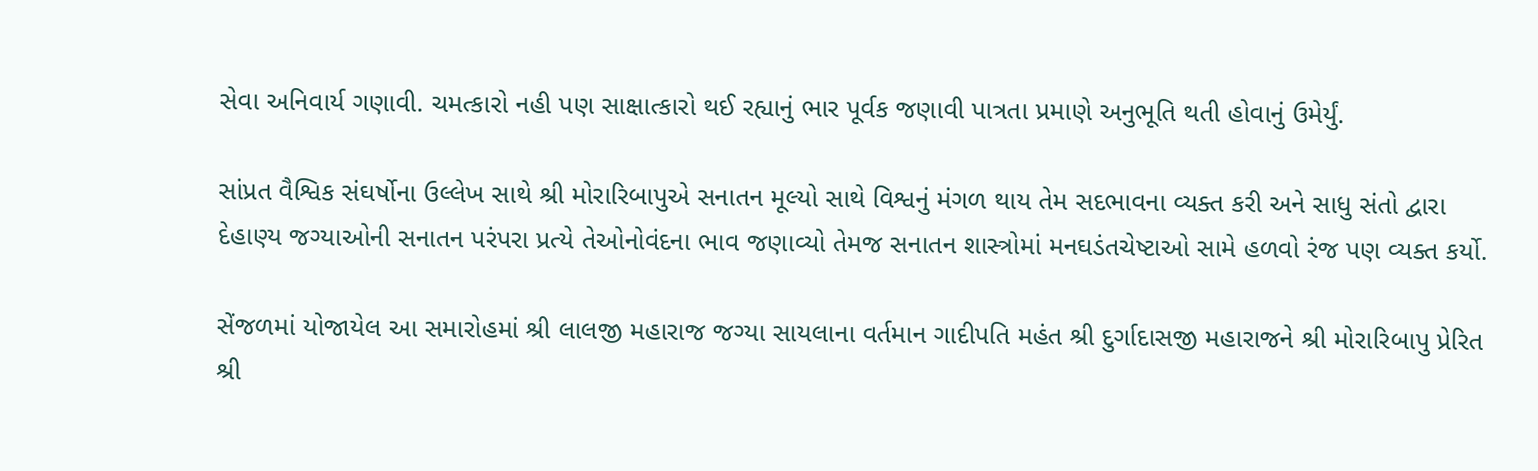સેવા અનિવાર્ય ગણાવી. ચમત્કારો નહી પણ સાક્ષાત્કારો થઈ રહ્યાનું ભાર પૂર્વક જણાવી પાત્રતા પ્રમાણે અનુભૂતિ થતી હોવાનું ઉમેર્યું.

સાંપ્રત વૈશ્વિક સંઘર્ષોના ઉલ્લેખ સાથે શ્રી મોરારિબાપુએ સનાતન મૂલ્યો સાથે વિશ્વનું મંગળ થાય તેમ સદભાવના વ્યક્ત કરી અને સાધુ સંતો દ્વારા દેહાણ્ય જગ્યાઓની સનાતન પરંપરા પ્રત્યે તેઓનોવંદના ભાવ જણાવ્યો તેમજ સનાતન શાસ્ત્રોમાં મનઘડંતચેષ્ટાઓ સામે હળવો રંજ પણ વ્યક્ત કર્યો.

સેંજળમાં યોજાયેલ આ સમારોહમાં શ્રી લાલજી મહારાજ જગ્યા સાયલાના વર્તમાન ગાદીપતિ મહંત શ્રી દુર્ગાદાસજી મહારાજને શ્રી મોરારિબાપુ પ્રેરિત શ્રી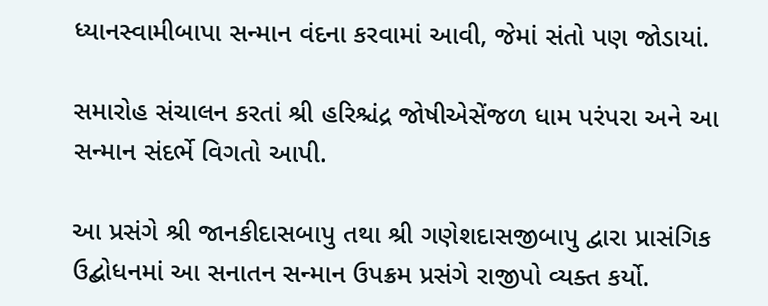ધ્યાનસ્વામીબાપા સન્માન વંદના કરવામાં આવી, જેમાં સંતો પણ જોડાયાં.

સમારોહ સંચાલન કરતાં શ્રી હરિશ્ચંદ્ર જોષીએસેંજળ ધામ પરંપરા અને આ સન્માન સંદર્ભે વિગતો આપી.

આ પ્રસંગે શ્રી જાનકીદાસબાપુ તથા શ્રી ગણેશદાસજીબાપુ દ્વારા પ્રાસંગિક ઉદ્બોધનમાં આ સનાતન સન્માન ઉપક્રમ પ્રસંગે રાજીપો વ્યક્ત કર્યો.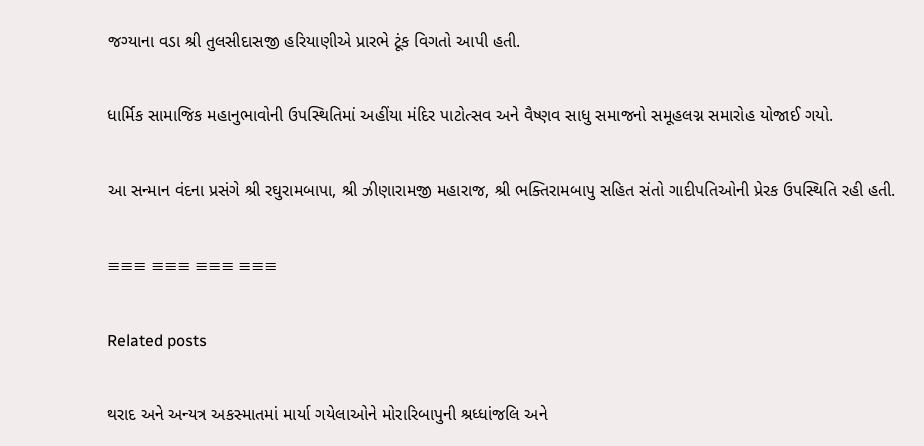જગ્યાના વડા શ્રી તુલસીદાસજી હરિયાણીએ પ્રારભે ટૂંક વિગતો આપી હતી.

ધાર્મિક સામાજિક મહાનુભાવોની ઉપસ્થિતિમાં અહીંયા મંદિર પાટોત્સવ અને વૈષ્ણવ સાધુ સમાજનો સમૂહલગ્ન સમારોહ યોજાઈ ગયો.

આ સન્માન વંદના પ્રસંગે શ્રી રઘુરામબાપા, શ્રી ઝીણારામજી મહારાજ, શ્રી ભક્તિરામબાપુ સહિત સંતો ગાદીપતિઓની પ્રેરક ઉપસ્થિતિ રહી હતી.

≡≡≡ ≡≡≡ ≡≡≡ ≡≡≡

Related posts

થરાદ અને અન્યત્ર અકસ્માતમાં માર્યા ગયેલાઓને મોરારિબાપુની શ્રધ્ધાંજલિ અને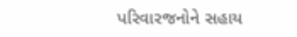પરિવારજનોને સહાય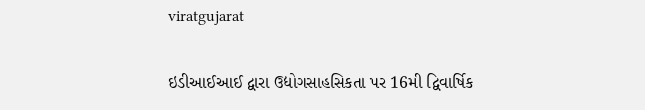viratgujarat

ઇડીઆઈઆઈ દ્વારા ઉદ્યોગસાહસિકતા પર 16મી દ્વિવાર્ષિક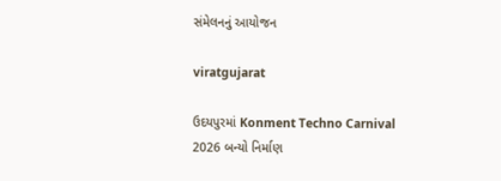સંમેલનનું આયોજન

viratgujarat

ઉદયપુરમાં Konment Techno Carnival 2026 બન્યો નિર્માણ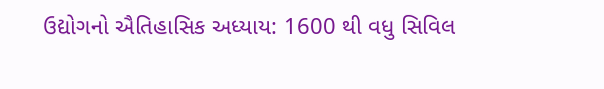ઉદ્યોગનો ઐતિહાસિક અધ્યાય: 1600 થી વધુ સિવિલ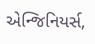એન્જિનિયર્સ,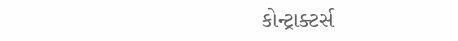કોન્ટ્રાક્ટર્સ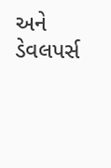અને ડેવલપર્સ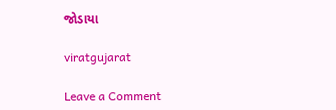જોડાયા

viratgujarat

Leave a Comment